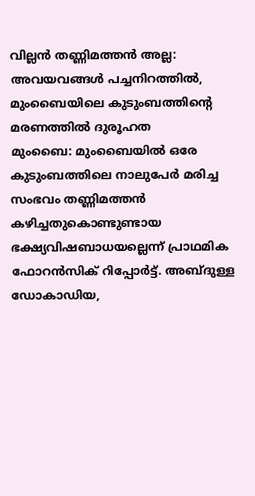വില്ലൻ തണ്ണിമത്തൻ അല്ല: അവയവങ്ങൾ പച്ചനിറത്തിൽ, മുംബൈയിലെ കുടുംബത്തിന്റെ മരണത്തിൽ ദുരൂഹത
മുംബൈ: മുംബൈയിൽ ഒരേ കുടുംബത്തിലെ നാലുപേർ മരിച്ച സംഭവം തണ്ണിമത്തൻ കഴിച്ചതുകൊണ്ടുണ്ടായ ഭക്ഷ്യവിഷബാധയല്ലെന്ന് പ്രാഥമിക ഫോറൻസിക് റിപ്പോർട്ട്. അബ്ദുള്ള ഡോകാഡിയ,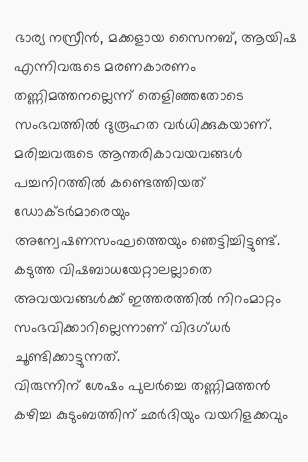ഭാര്യ നസ്രീൻ, മക്കളായ സൈനബ്, ആയിഷ എന്നിവരുടെ മരണകാരണം തണ്ണിമത്തനല്ലെന്ന് തെളിഞ്ഞതോടെ സംഭവത്തിൽ ദുരൂഹത വർധിക്കുകയാണ്. മരിച്ചവരുടെ ആന്തരികാവയവങ്ങൾ പച്ചനിറത്തിൽ കണ്ടെത്തിയത് ഡോക്ടർമാരെയും അന്വേഷണസംഘത്തെയും ഞെട്ടിച്ചിട്ടുണ്ട്. കടുത്ത വിഷബാധയേറ്റാലല്ലാതെ അവയവങ്ങൾക്ക് ഇത്തരത്തിൽ നിറംമാറ്റം സംഭവിക്കാറില്ലെന്നാണ് വിദഗ്ധർ ചൂണ്ടിക്കാട്ടുന്നത്.
വിരുന്നിന് ശേഷം പുലർച്ചെ തണ്ണിമത്തൻ കഴിച്ച കുടുംബത്തിന് ഛർദിയും വയറിളക്കവും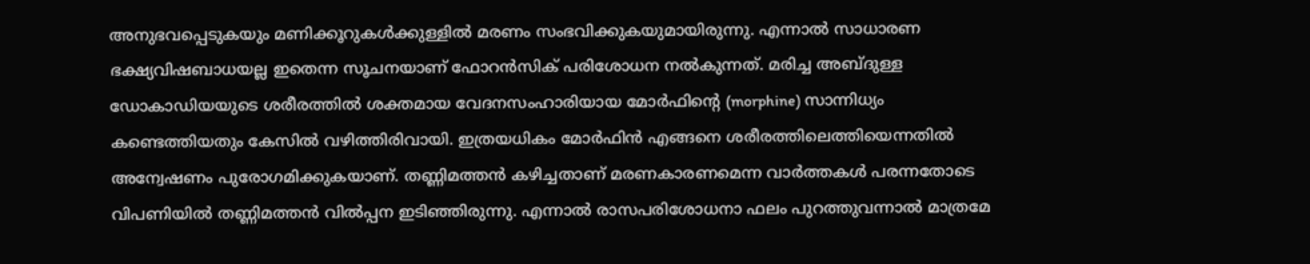അനുഭവപ്പെടുകയും മണിക്കൂറുകൾക്കുള്ളിൽ മരണം സംഭവിക്കുകയുമായിരുന്നു. എന്നാൽ സാധാരണ ഭക്ഷ്യവിഷബാധയല്ല ഇതെന്ന സൂചനയാണ് ഫോറൻസിക് പരിശോധന നൽകുന്നത്. മരിച്ച അബ്ദുള്ള ഡോകാഡിയയുടെ ശരീരത്തിൽ ശക്തമായ വേദനസംഹാരിയായ മോർഫിന്റെ (morphine) സാന്നിധ്യം കണ്ടെത്തിയതും കേസിൽ വഴിത്തിരിവായി. ഇത്രയധികം മോർഫിൻ എങ്ങനെ ശരീരത്തിലെത്തിയെന്നതിൽ അന്വേഷണം പുരോഗമിക്കുകയാണ്. തണ്ണിമത്തൻ കഴിച്ചതാണ് മരണകാരണമെന്ന വാർത്തകൾ പരന്നതോടെ വിപണിയിൽ തണ്ണിമത്തൻ വിൽപ്പന ഇടിഞ്ഞിരുന്നു. എന്നാൽ രാസപരിശോധനാ ഫലം പുറത്തുവന്നാൽ മാത്രമേ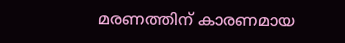മരണത്തിന് കാരണമായ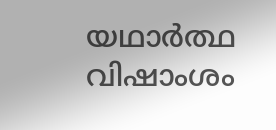യഥാർത്ഥ വിഷാംശം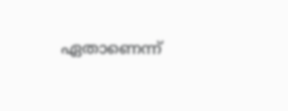ഏതാണെന്ന്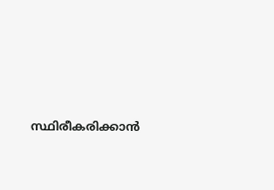സ്ഥിരീകരിക്കാൻ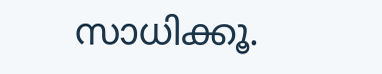സാധിക്കൂ.